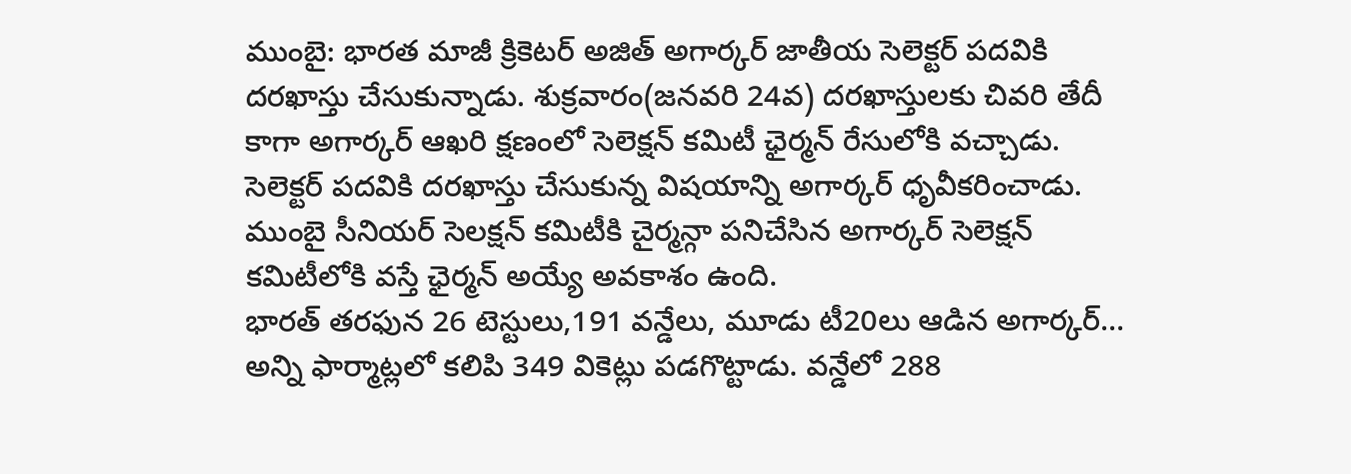ముంబై: భారత మాజీ క్రికెటర్ అజిత్ అగార్కర్ జాతీయ సెలెక్టర్ పదవికి దరఖాస్తు చేసుకున్నాడు. శుక్రవారం(జనవరి 24వ) దరఖాస్తులకు చివరి తేదీ కాగా అగార్కర్ ఆఖరి క్షణంలో సెలెక్షన్ కమిటీ ఛైర్మన్ రేసులోకి వచ్చాడు. సెలెక్టర్ పదవికి దరఖాస్తు చేసుకున్న విషయాన్ని అగార్కర్ ధృవీకరించాడు. ముంబై సీనియర్ సెలక్షన్ కమిటీకి చైర్మన్గా పనిచేసిన అగార్కర్ సెలెక్షన్ కమిటీలోకి వస్తే ఛైర్మన్ అయ్యే అవకాశం ఉంది.
భారత్ తరఫున 26 టెస్టులు,191 వన్డేలు, మూడు టీ20లు ఆడిన అగార్కర్... అన్ని ఫార్మాట్లలో కలిపి 349 వికెట్లు పడగొట్టాడు. వన్డేలో 288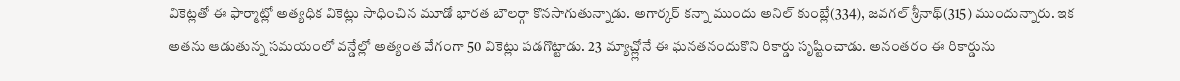వికెట్లతో ఈ ఫార్మాట్లో అత్యధిక వికెట్లు సాధించిన మూడో భారత బౌలర్గా కొనసాగుతున్నాడు. అగార్కర్ కన్నా ముందు అనిల్ కుంబ్లే(334), జవగల్ శ్రీనాథ్(315) ముందున్నారు. ఇక అతను ఆడుతున్న సమయంలో వన్డేల్లో అత్యంత వేగంగా 50 వికెట్లు పడగొట్టాడు. 23 మ్యాచ్ల్లోనే ఈ ఘనతనందుకొని రికార్డు సృష్టించాడు. అనంతరం ఈ రికార్డును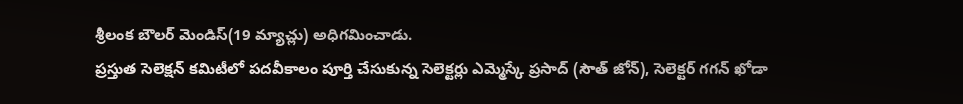శ్రీలంక బౌలర్ మెండిస్(19 మ్యాచ్లు) అధిగమించాడు.
ప్రస్తుత సెలెక్షన్ కమిటీలో పదవీకాలం పూర్తి చేసుకున్న సెలెక్టర్లు ఎమ్మెస్కే ప్రసాద్ (సౌత్ జోన్), సెలెక్టర్ గగన్ ఖోడా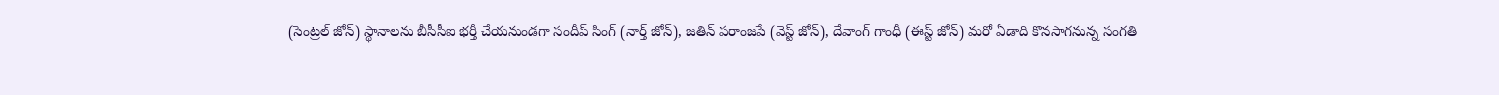(సెంట్రల్ జోన్) స్థానాలను బీసీసీఐ భర్తీ చేయనుండగా సందీప్ సింగ్ (నార్త్ జోన్), జతిన్ పరాంజపే (వెస్ట్ జోన్), దేవాంగ్ గాంధీ (ఈస్ట్ జోన్) మరో ఏడాది కొనసాగనున్న సంగతి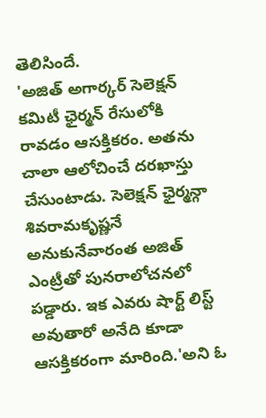తెలిసిందే.
'అజిత్ అగార్కర్ సెలెక్షన్ కమిటీ ఛైర్మన్ రేసులోకి రావడం ఆసక్తికరం. అతను చాలా ఆలోచించే దరఖాస్తు చేసుంటాడు. సెలెక్షన్ ఛైర్మన్గా శివరామకృష్ణనే అనుకునేవారంత అజిత్ ఎంట్రీతో పునరాలోచనలో పడ్డారు. ఇక ఎవరు షార్ట్ లిస్ట్ అవుతారో అనేది కూడా ఆసక్తికరంగా మారింది.'అని ఓ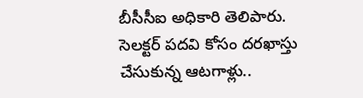బీసీసీఐ అధికారి తెలిపారు.
సెలక్టర్ పదవి కోసం దరఖాస్తు చేసుకున్న ఆటగాళ్లు..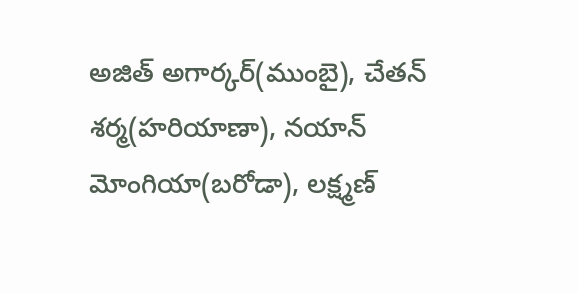అజిత్ అగార్కర్(ముంబై), చేతన్ శర్మ(హరియాణా), నయాన్ మోంగియా(బరోడా), లక్ష్మణ్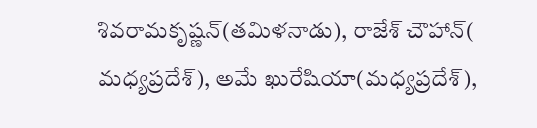శివరామకృష్ణన్(తమిళనాడు), రాజేశ్ చౌహాన్( మధ్యప్రదేశ్), అమే ఖురేషియా(మధ్యప్రదేశ్),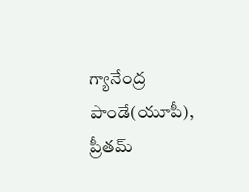గ్యానేంద్ర పాండే(యూపీ), ప్రీతమ్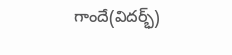గాందే(విదర్భ్)